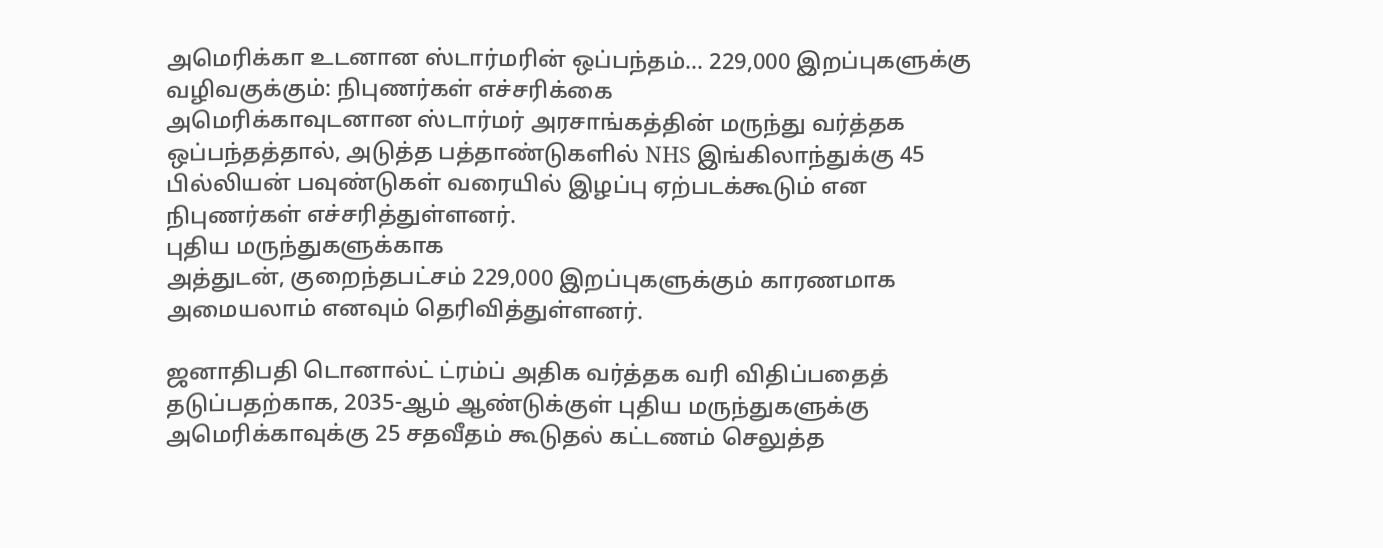அமெரிக்கா உடனான ஸ்டார்மரின் ஒப்பந்தம்... 229,000 இறப்புகளுக்கு வழிவகுக்கும்: நிபுணர்கள் எச்சரிக்கை
அமெரிக்காவுடனான ஸ்டார்மர் அரசாங்கத்தின் மருந்து வர்த்தக ஒப்பந்தத்தால், அடுத்த பத்தாண்டுகளில் NHS இங்கிலாந்துக்கு 45 பில்லியன் பவுண்டுகள் வரையில் இழப்பு ஏற்படக்கூடும் என நிபுணர்கள் எச்சரித்துள்ளனர்.
புதிய மருந்துகளுக்காக
அத்துடன், குறைந்தபட்சம் 229,000 இறப்புகளுக்கும் காரணமாக அமையலாம் எனவும் தெரிவித்துள்ளனர்.

ஜனாதிபதி டொனால்ட் ட்ரம்ப் அதிக வர்த்தக வரி விதிப்பதைத் தடுப்பதற்காக, 2035-ஆம் ஆண்டுக்குள் புதிய மருந்துகளுக்கு அமெரிக்காவுக்கு 25 சதவீதம் கூடுதல் கட்டணம் செலுத்த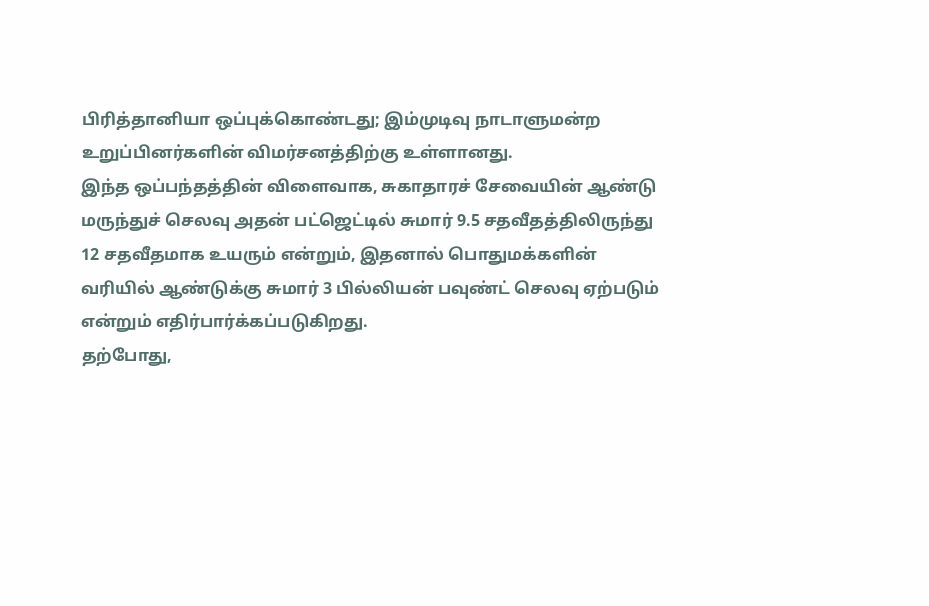பிரித்தானியா ஒப்புக்கொண்டது; இம்முடிவு நாடாளுமன்ற உறுப்பினர்களின் விமர்சனத்திற்கு உள்ளானது.
இந்த ஒப்பந்தத்தின் விளைவாக, சுகாதாரச் சேவையின் ஆண்டு மருந்துச் செலவு அதன் பட்ஜெட்டில் சுமார் 9.5 சதவீதத்திலிருந்து 12 சதவீதமாக உயரும் என்றும், இதனால் பொதுமக்களின் வரியில் ஆண்டுக்கு சுமார் 3 பில்லியன் பவுண்ட் செலவு ஏற்படும் என்றும் எதிர்பார்க்கப்படுகிறது.
தற்போது,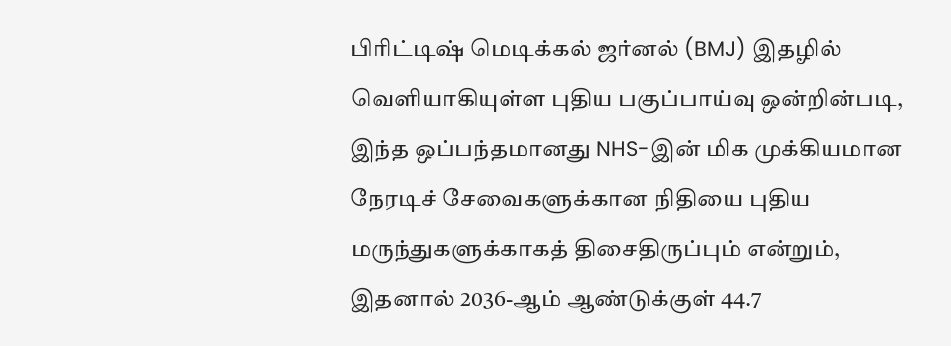பிரிட்டிஷ் மெடிக்கல் ஜர்னல் (BMJ) இதழில் வெளியாகியுள்ள புதிய பகுப்பாய்வு ஒன்றின்படி, இந்த ஒப்பந்தமானது NHS-இன் மிக முக்கியமான நேரடிச் சேவைகளுக்கான நிதியை புதிய மருந்துகளுக்காகத் திசைதிருப்பும் என்றும், இதனால் 2036-ஆம் ஆண்டுக்குள் 44.7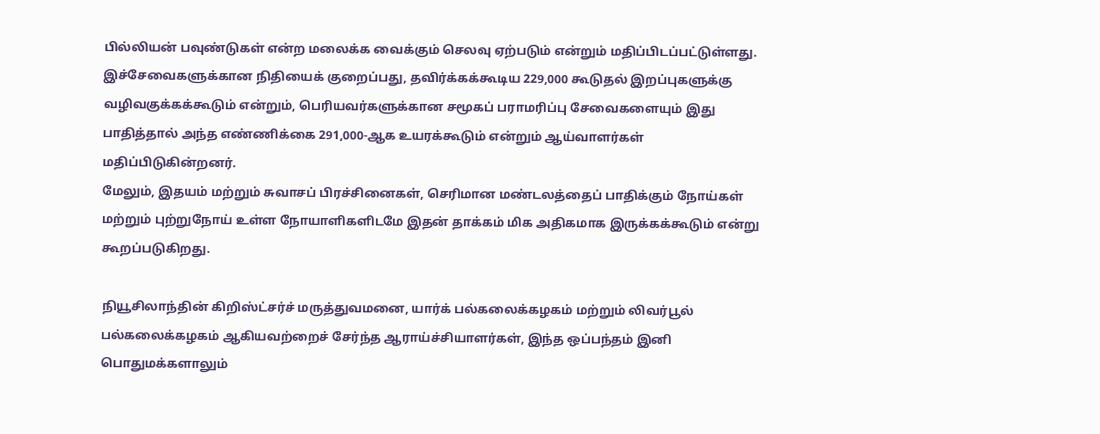பில்லியன் பவுண்டுகள் என்ற மலைக்க வைக்கும் செலவு ஏற்படும் என்றும் மதிப்பிடப்பட்டுள்ளது.
இச்சேவைகளுக்கான நிதியைக் குறைப்பது, தவிர்க்கக்கூடிய 229,000 கூடுதல் இறப்புகளுக்கு வழிவகுக்கக்கூடும் என்றும், பெரியவர்களுக்கான சமூகப் பராமரிப்பு சேவைகளையும் இது பாதித்தால் அந்த எண்ணிக்கை 291,000-ஆக உயரக்கூடும் என்றும் ஆய்வாளர்கள் மதிப்பிடுகின்றனர்.
மேலும், இதயம் மற்றும் சுவாசப் பிரச்சினைகள், செரிமான மண்டலத்தைப் பாதிக்கும் நோய்கள் மற்றும் புற்றுநோய் உள்ள நோயாளிகளிடமே இதன் தாக்கம் மிக அதிகமாக இருக்கக்கூடும் என்று கூறப்படுகிறது.

நியூசிலாந்தின் கிறிஸ்ட்சர்ச் மருத்துவமனை, யார்க் பல்கலைக்கழகம் மற்றும் லிவர்பூல் பல்கலைக்கழகம் ஆகியவற்றைச் சேர்ந்த ஆராய்ச்சியாளர்கள், இந்த ஒப்பந்தம் இனி பொதுமக்களாலும்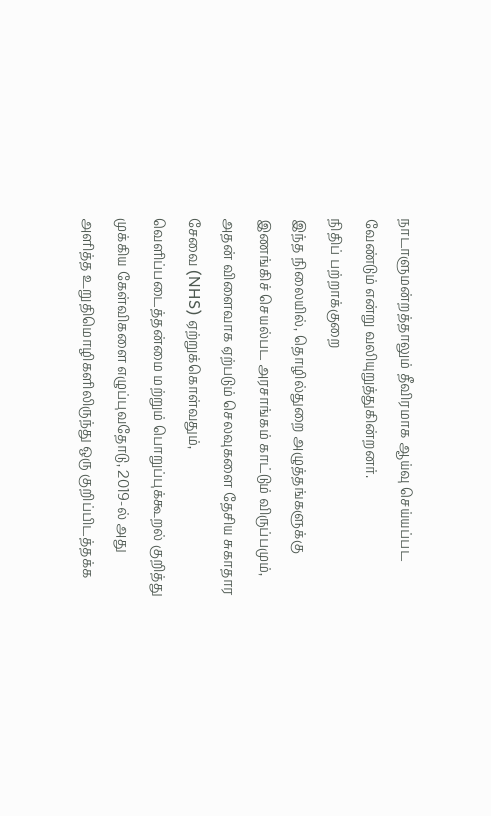நாடாளுமன்றத்தாலும் தீவிரமாக ஆய்வு செய்யப்பட வேண்டும் என்று வலியுறுத்துகின்றனர்.
நிதிப் பற்றாக்குறை
இந்த நிலையில், தொழில்துறை அழுத்தங்களுக்கு இணங்கிச் செயல்பட அரசாங்கம் காட்டும் விருப்பமும், அதன் விளைவாக ஏற்படும் செலவுகளை தேசிய சுகாதார சேவை (NHS) ஏற்றுக்கொள்வதும், வெளிப்படைத்தன்மை மற்றும் பொறுப்புக்கூறல் குறித்து முக்கிய கேள்விகளை எழுப்புவதோடு, 2019-ல் அது அளித்த உறுதிமொழிகளிலிருந்து ஒரு குறிப்பிடத்தக்க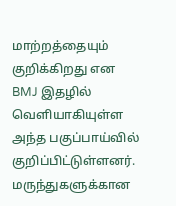மாற்றத்தையும் குறிக்கிறது என BMJ இதழில் வெளியாகியுள்ள அந்த பகுப்பாய்வில் குறிப்பிட்டுள்ளனர்.
மருந்துகளுக்கான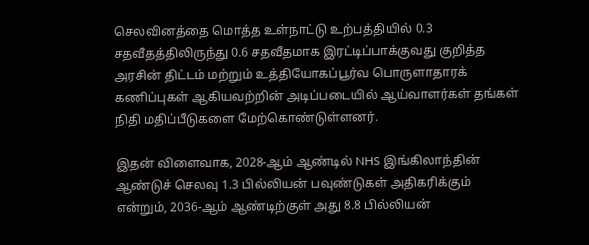செலவினத்தை மொத்த உள்நாட்டு உற்பத்தியில் 0.3 சதவீதத்திலிருந்து 0.6 சதவீதமாக இரட்டிப்பாக்குவது குறித்த அரசின் திட்டம் மற்றும் உத்தியோகப்பூர்வ பொருளாதாரக் கணிப்புகள் ஆகியவற்றின் அடிப்படையில் ஆய்வாளர்கள் தங்கள் நிதி மதிப்பீடுகளை மேற்கொண்டுள்ளனர்.

இதன் விளைவாக, 2028-ஆம் ஆண்டில் NHS இங்கிலாந்தின் ஆண்டுச் செலவு 1.3 பில்லியன் பவுண்டுகள் அதிகரிக்கும் என்றும், 2036-ஆம் ஆண்டிற்குள் அது 8.8 பில்லியன்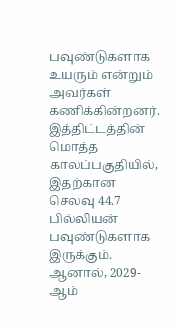பவுண்டுகளாக உயரும் என்றும் அவர்கள் கணிக்கின்றனர்.
இத்திட்டத்தின் மொத்த காலப்பகுதியில், இதற்கான செலவு 44.7 பில்லியன் பவுண்டுகளாக இருக்கும். ஆனால், 2029-ஆம்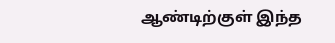ஆண்டிற்குள் இந்த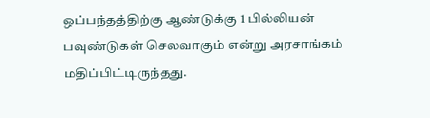ஒப்பந்தத்திற்கு ஆண்டுக்கு 1 பில்லியன் பவுண்டுகள் செலவாகும் என்று அரசாங்கம் மதிப்பிட்டிருந்தது.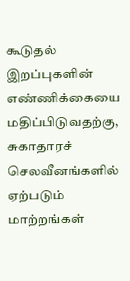கூடுதல் இறப்புகளின் எண்ணிக்கையை மதிப்பிடுவதற்கு, சுகாதாரச் செலவீனங்களில் ஏற்படும் மாற்றங்கள்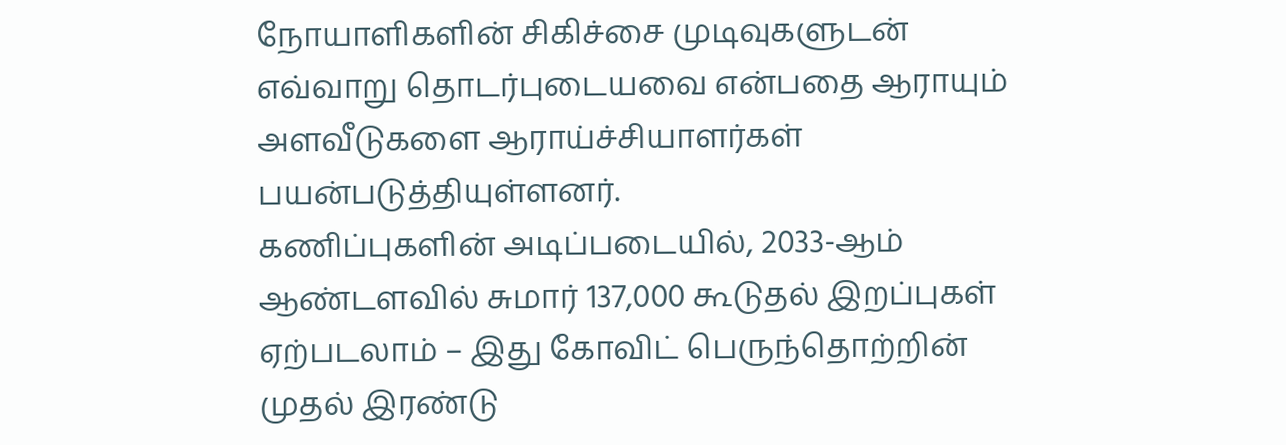நோயாளிகளின் சிகிச்சை முடிவுகளுடன் எவ்வாறு தொடர்புடையவை என்பதை ஆராயும் அளவீடுகளை ஆராய்ச்சியாளர்கள் பயன்படுத்தியுள்ளனர்.
கணிப்புகளின் அடிப்படையில், 2033-ஆம் ஆண்டளவில் சுமார் 137,000 கூடுதல் இறப்புகள் ஏற்படலாம் – இது கோவிட் பெருந்தொற்றின் முதல் இரண்டு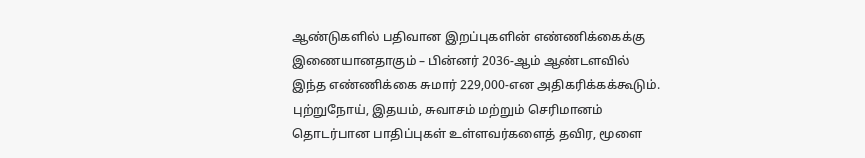ஆண்டுகளில் பதிவான இறப்புகளின் எண்ணிக்கைக்கு இணையானதாகும் – பின்னர் 2036-ஆம் ஆண்டளவில் இந்த எண்ணிக்கை சுமார் 229,000-என அதிகரிக்கக்கூடும்.
புற்றுநோய், இதயம், சுவாசம் மற்றும் செரிமானம் தொடர்பான பாதிப்புகள் உள்ளவர்களைத் தவிர, மூளை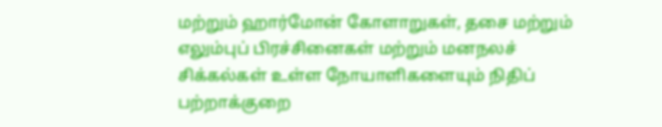மற்றும் ஹார்மோன் கோளாறுகள், தசை மற்றும் எலும்புப் பிரச்சினைகள் மற்றும் மனநலச் சிக்கல்கள் உள்ள நோயாளிகளையும் நிதிப் பற்றாக்குறை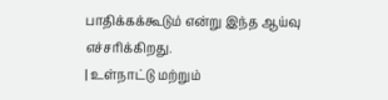பாதிக்கக்கூடும் என்று இந்த ஆய்வு எச்சரிக்கிறது.
| உள்நாட்டு மற்றும்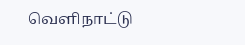வெளிநாட்டு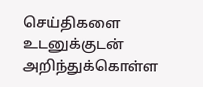செய்திகளை உடனுக்குடன் அறிந்துக்கொள்ள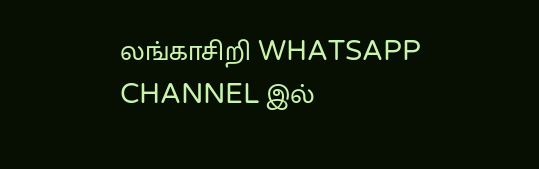லங்காசிறி WHATSAPP CHANNEL இல்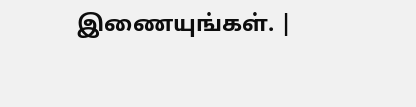இணையுங்கள். |